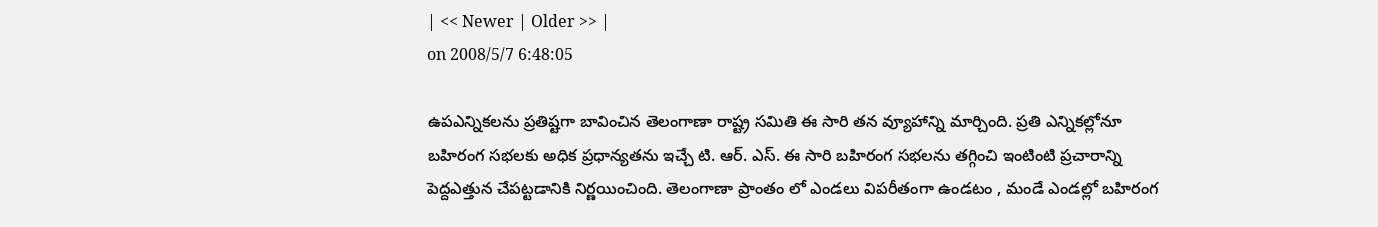| << Newer | Older >> |
on 2008/5/7 6:48:05

ఉపఎన్నికలను ప్రతిష్టగా బావించిన తెలంగాణా రాష్ట్ర సమితి ఈ సారి తన వ్యూహాన్ని మార్చింది. ప్రతి ఎన్నికల్లోనూ బహిరంగ సభలకు అధిక ప్రధాన్యతను ఇచ్చే టి. ఆర్. ఎస్. ఈ సారి బహిరంగ సభలను తగ్గించి ఇంటింటి ప్రచారాన్ని పెద్దఎత్తున చేపట్టడానికి నిర్ణయించింది. తెలంగాణా ప్రాంతం లో ఎండలు విపరీతంగా ఉండటం , మండే ఎండల్లో బహిరంగ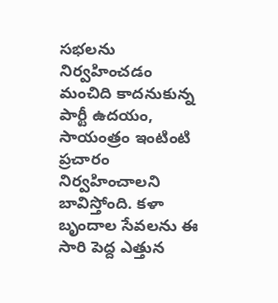సభలను నిర్వహించడం మంచిది కాదనుకున్న పార్టీ ఉదయం, సాయంత్రం ఇంటింటి ప్రచారం నిర్వహించాలని బావిస్తోంది. కళా బృందాల సేవలను ఈ సారి పెద్ద ఎత్తున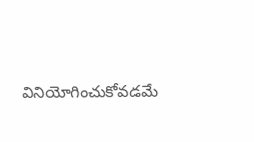వినియోగించుకోవడమే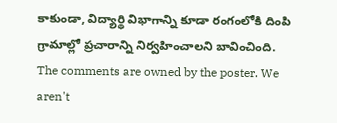కాకుండా, విద్యార్థి విభాగాన్ని కూడా రంగంలోకి దింపి గ్రామాల్లో ప్రచారాన్ని నిర్వహించాలని బావించింది.
The comments are owned by the poster. We aren't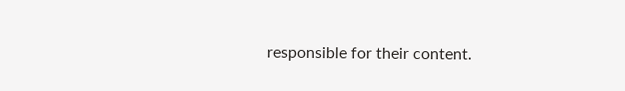responsible for their content.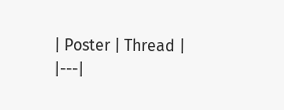| Poster | Thread |
|---|